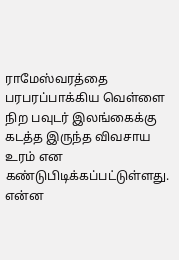ராமேஸ்வரத்தை பரபரப்பாக்கிய வெள்ளை நிற பவுடர் இலங்கைக்கு கடத்த இருந்த விவசாய உரம் என கண்டுபிடிக்கப்பட்டுள்ளது. என்ன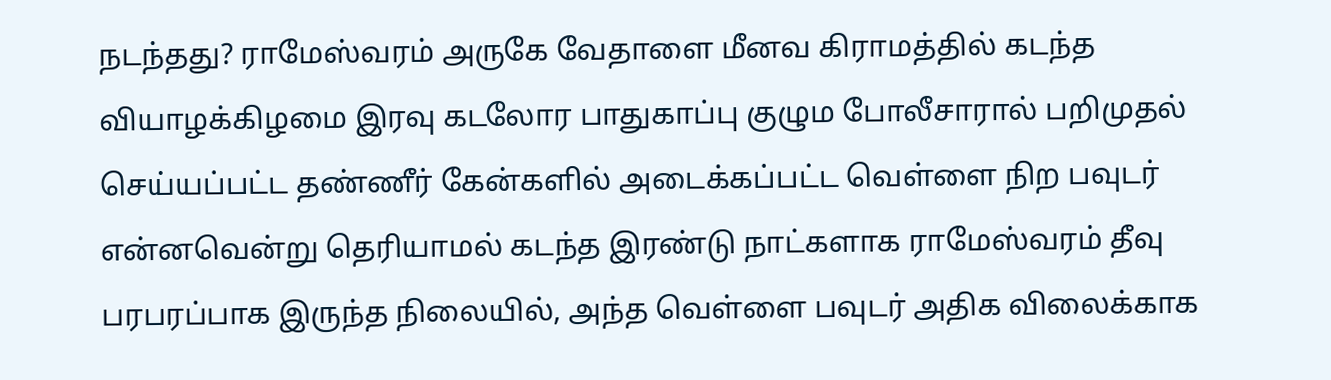நடந்தது? ராமேஸ்வரம் அருகே வேதாளை மீனவ கிராமத்தில் கடந்த வியாழக்கிழமை இரவு கடலோர பாதுகாப்பு குழும போலீசாரால் பறிமுதல் செய்யப்பட்ட தண்ணீர் கேன்களில் அடைக்கப்பட்ட வெள்ளை நிற பவுடர் என்னவென்று தெரியாமல் கடந்த இரண்டு நாட்களாக ராமேஸ்வரம் தீவு பரபரப்பாக இருந்த நிலையில், அந்த வெள்ளை பவுடர் அதிக விலைக்காக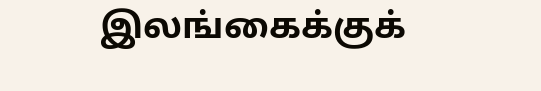இலங்கைக்குக்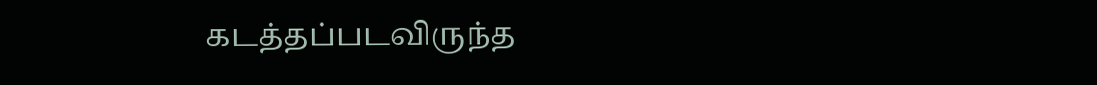கடத்தப்படவிருந்த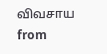விவசாய
from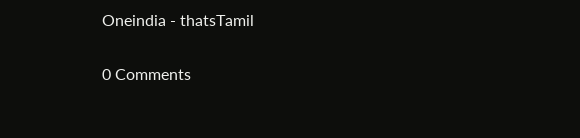Oneindia - thatsTamil

0 Comments